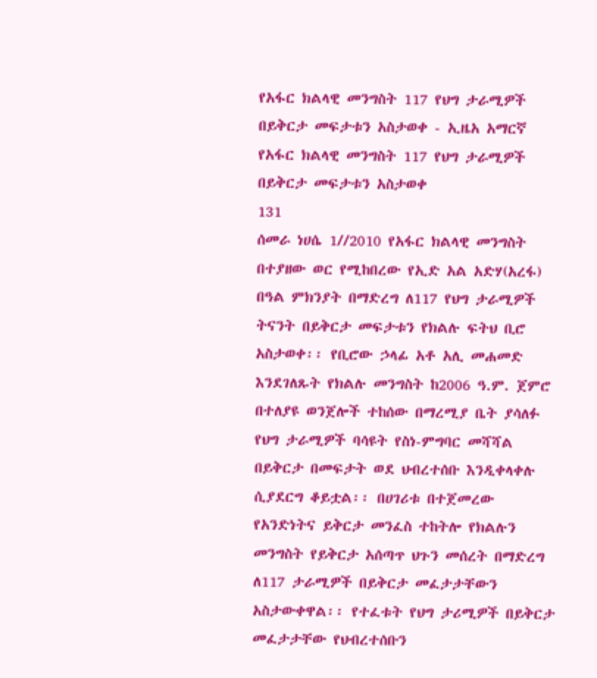የአፋር ክልላዊ መንግስት 117 የህግ ታራሚዎች በይቅርታ መፍታቱን አስታወቀ - ኢዜአ አማርኛ
የአፋር ክልላዊ መንግስት 117 የህግ ታራሚዎች በይቅርታ መፍታቱን አስታወቀ
131
ሰመራ ነሀሴ 1//2010 የአፋር ክልላዊ መንግስት በተያዘው ወር የሚከበረው የኢድ አል አድሃ(አረፋ) በዓል ምክንያት በማድረግ ለ117 የህግ ታራሚዎች ትናንት በይቅርታ መፍታቱን የክልሉ ፍትህ ቢሮ አስታወቀ፡፡ የቢሮው ኃላፊ አቶ አሊ መሐመድ እንደገለጹት የክልሉ መንግስት ከ2006 ዓ.ም. ጀምሮ በተለያዩ ወንጀሎች ተከሰው በማረሚያ ቤት ያሳለፉ የህግ ታራሚዎች ባሳዩት የስነ-ምግባር መሻሻል በይቅርታ በመፍታት ወደ ህብረተሰቡ እንዲቀላቀሉ ሲያደርግ ቆይቷል፡፡ በሀገሪቱ በተጀመረው የአንድነትና ይቅርታ መንፈስ ተከትሎ የክልሉን መንግስት የይቅርታ አሰጣጥ ህጉን መሰረት በማድረግ ለ117 ታራሚዎች በይቅርታ መፈታታቸውን አስታውቀዋል፡፡ የተፈቱት የህግ ታሪሚዎች በይቅርታ መፈታታቸው የህብረተሰቡን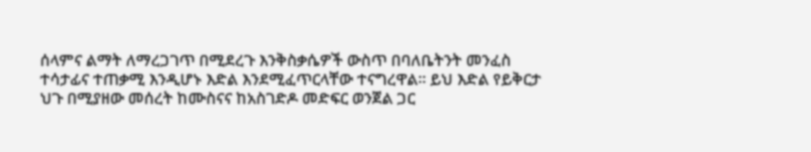ሰላምና ልማት ለማረጋገጥ በሚደረጉ እንቅስቃሴዎች ውስጥ በባለቤትንት መንፈስ ተሳታፊና ተጠቃሚ እንዲሆኑ እድል እንደሚፈጥርላቸው ተናግረዋል፡፡ ይህ እድል የይቅርታ ህጉ በሚያዘው መሰረት ከሙስናና ከአስገድዶ መድፍር ወንጀል ጋር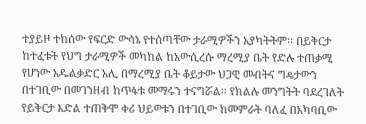ተያይዞ ተከሰው የፍርድ ውሳኔ የተሰጣቸው ታራሚዎችን አያካትትም፡፡ በይቅርታ ከተፈቱት የህግ ታራሚዎች መካከል ከአውሲረሱ ማረሚያ ቤት የድሉ ተጠቃሚ የሆነው አዱልቃድር አሊ በማረሚያ ቤት ቆይታው ህጋዊ መብትና ግዴታውን በተገቢው በመገንዘብ ከጥፋቱ መማሩን ተናግሯል፡፡ የክልሉ መንግትት ባደረገለት የይቅርታ እድል ተጠቅሞ ቀሪ ህይወቱን በተገቢው ከመምራት ባለፈ በአካባቢው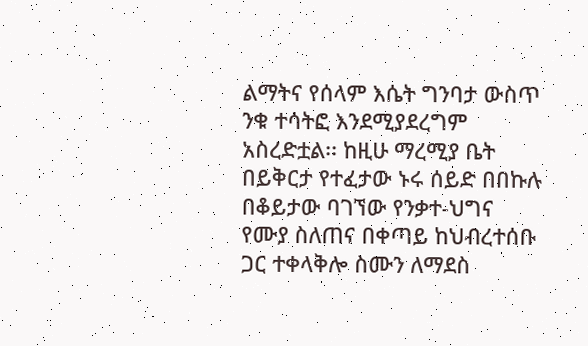ልማትና የሰላም እሴት ግንባታ ውስጥ ንቁ ተሳትፎ እንደሚያደረግም አስረድቷል፡፡ ከዚሁ ማረሚያ ቤት በይቅርታ የተፈታው ኑሩ ሰይድ በበኩሉ በቆይታው ባገኘው የንቃተ-ህግና የሙያ ስለጠና በቀጣይ ከህብረተሰቡ ጋር ተቀላቅሎ ስሙን ለማደስ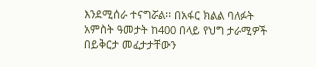እንደሚሰራ ተናግሯል፡፡ በአፋር ክልል ባለፉት አምስት ዓመታት ከ400 በላይ የህግ ታራሚዎች በይቅርታ መፈታታቸውን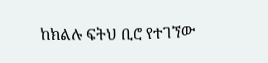ከክልሉ ፍትህ ቢሮ የተገኘው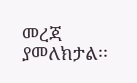መረጃ ያመለክታል፡፡